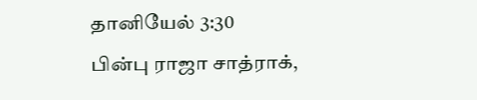தானியேல் 3:30
பின்பு ராஜா சாத்ராக்,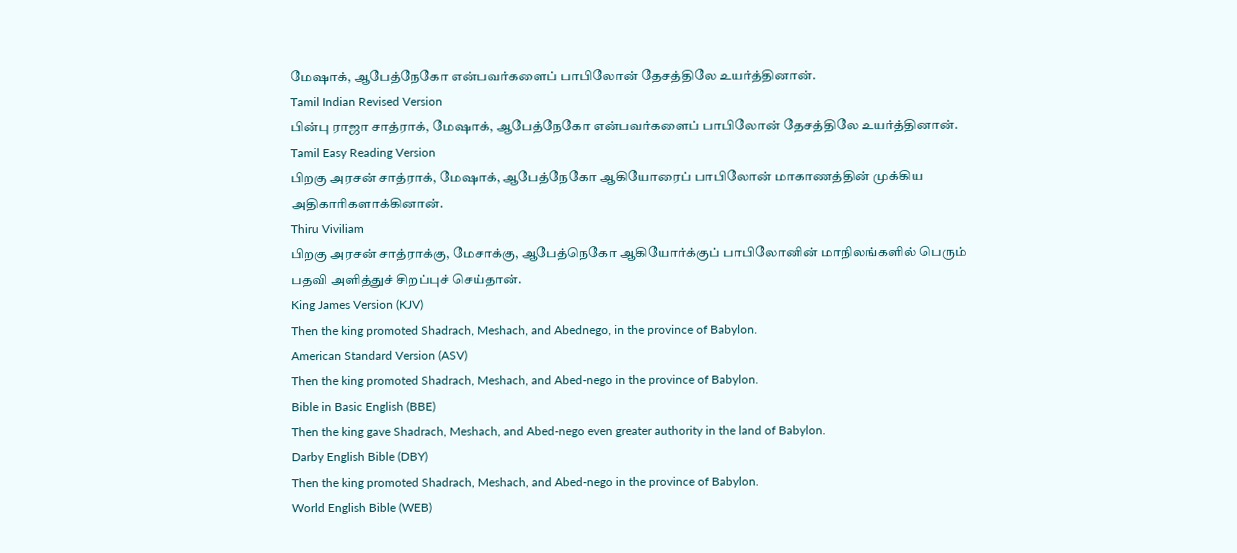மேஷாக், ஆபேத்நேகோ என்பவர்களைப் பாபிலோன் தேசத்திலே உயர்த்தினான்.
Tamil Indian Revised Version
பின்பு ராஜா சாத்ராக், மேஷாக், ஆபேத்நேகோ என்பவர்களைப் பாபிலோன் தேசத்திலே உயர்த்தினான்.
Tamil Easy Reading Version
பிறகு அரசன் சாத்ராக், மேஷாக், ஆபேத்நேகோ ஆகியோரைப் பாபிலோன் மாகாணத்தின் முக்கிய அதிகாரிகளாக்கினான்.
Thiru Viviliam
பிறகு அரசன் சாத்ராக்கு, மேசாக்கு, ஆபேத்நெகோ ஆகியோர்க்குப் பாபிலோனின் மாநிலங்களில் பெரும் பதவி அளித்துச் சிறப்புச் செய்தான்.
King James Version (KJV)
Then the king promoted Shadrach, Meshach, and Abednego, in the province of Babylon.
American Standard Version (ASV)
Then the king promoted Shadrach, Meshach, and Abed-nego in the province of Babylon.
Bible in Basic English (BBE)
Then the king gave Shadrach, Meshach, and Abed-nego even greater authority in the land of Babylon.
Darby English Bible (DBY)
Then the king promoted Shadrach, Meshach, and Abed-nego in the province of Babylon.
World English Bible (WEB)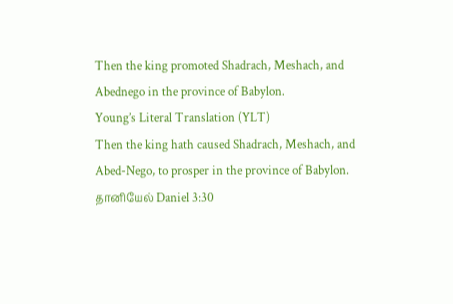Then the king promoted Shadrach, Meshach, and Abednego in the province of Babylon.
Young’s Literal Translation (YLT)
Then the king hath caused Shadrach, Meshach, and Abed-Nego, to prosper in the province of Babylon.
தானியேல் Daniel 3:30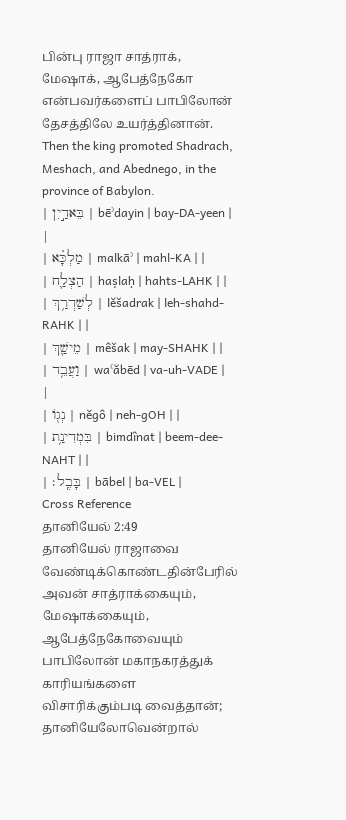பின்பு ராஜா சாத்ராக், மேஷாக், ஆபேத்நேகோ என்பவர்களைப் பாபிலோன் தேசத்திலே உயர்த்தினான்.
Then the king promoted Shadrach, Meshach, and Abednego, in the province of Babylon.
| בֵּאדַ֣יִן | bēʾdayin | bay-DA-yeen | |
| מַלְכָּ֗א | malkāʾ | mahl-KA | |
| הַצְלַ֛ח | haṣlaḥ | hahts-LAHK | |
| לְשַׁדְרַ֥ךְ | lĕšadrak | leh-shahd-RAHK | |
| מֵישַׁ֛ךְ | mêšak | may-SHAHK | |
| וַעֲבֵ֥ד | waʿăbēd | va-uh-VADE | |
| נְג֖וֹ | nĕgô | neh-ɡOH | |
| בִּמְדִינַ֥ת | bimdînat | beem-dee-NAHT | |
| בָּבֶֽל׃ | bābel | ba-VEL |
Cross Reference
தானியேல் 2:49
தானியேல் ராஜாவை வேண்டிக்கொண்டதின்பேரில் அவன் சாத்ராக்கையும், மேஷாக்கையும், ஆபேத்நேகோவையும் பாபிலோன் மகாநகரத்துக் காரியங்களை விசாரிக்கும்படி வைத்தான்; தானியேலோவென்றால்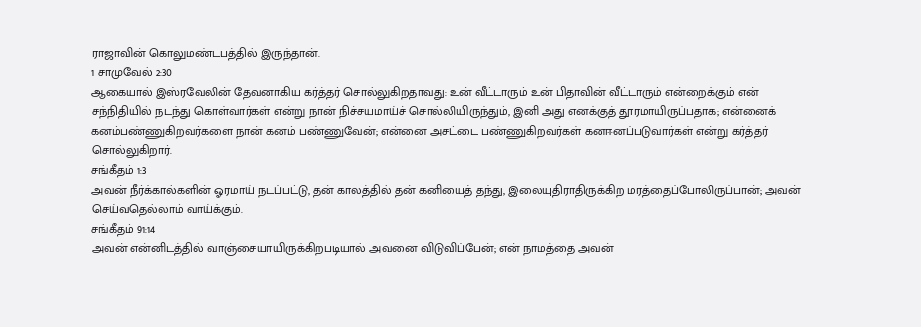ராஜாவின் கொலுமண்டபத்தில் இருந்தான்.
1 சாமுவேல் 2:30
ஆகையால் இஸ்ரவேலின் தேவனாகிய கர்த்தர் சொல்லுகிறதாவது: உன் வீட்டாரும் உன் பிதாவின் வீட்டாரும் என்றைக்கும் என் சந்நிதியில் நடந்து கொள்வார்கள் என்று நான் நிச்சயமாய்ச் சொல்லியிருந்தும், இனி அது எனக்குத் தூரமாயிருப்பதாக; என்னைக் கனம்பண்ணுகிறவர்களை நான் கனம் பண்ணுவேன்; என்னை அசட்டை பண்ணுகிறவர்கள் கனஈனப்படுவார்கள் என்று கர்த்தர் சொல்லுகிறார்.
சங்கீதம் 1:3
அவன் நீர்க்கால்களின் ஓரமாய் நடப்பட்டு, தன் காலத்தில் தன் கனியைத் தந்து, இலையுதிராதிருக்கிற மரத்தைப்போலிருப்பான்; அவன் செய்வதெல்லாம் வாய்க்கும்.
சங்கீதம் 91:14
அவன் என்னிடத்தில் வாஞ்சையாயிருக்கிறபடியால் அவனை விடுவிப்பேன்; என் நாமத்தை அவன்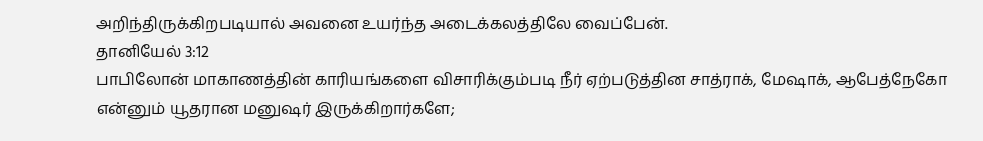அறிந்திருக்கிறபடியால் அவனை உயர்ந்த அடைக்கலத்திலே வைப்பேன்.
தானியேல் 3:12
பாபிலோன் மாகாணத்தின் காரியங்களை விசாரிக்கும்படி நீர் ஏற்படுத்தின சாத்ராக், மேஷாக், ஆபேத்நேகோ என்னும் யூதரான மனுஷர் இருக்கிறார்களே;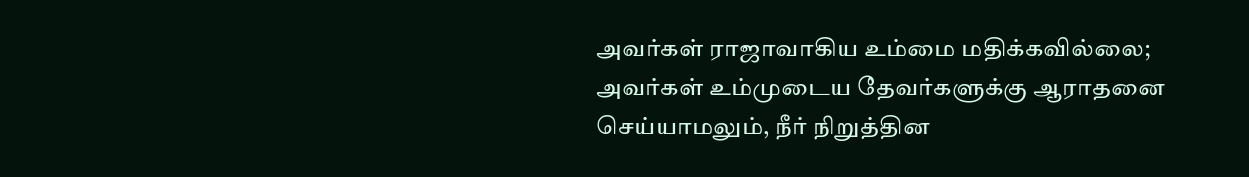அவர்கள் ராஜாவாகிய உம்மை மதிக்கவில்லை; அவர்கள் உம்முடைய தேவர்களுக்கு ஆராதனை செய்யாமலும், நீர் நிறுத்தின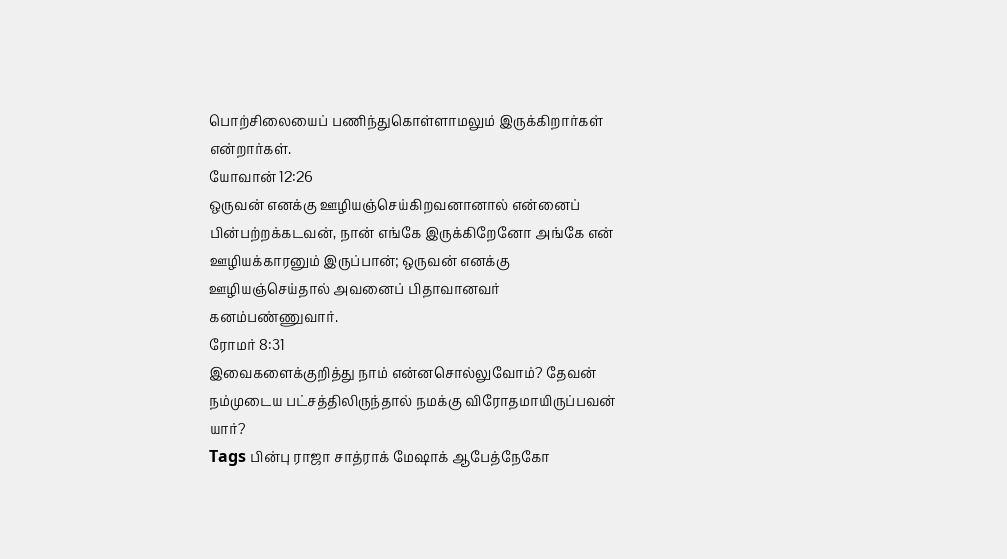பொற்சிலையைப் பணிந்துகொள்ளாமலும் இருக்கிறார்கள் என்றார்கள்.
யோவான் 12:26
ஒருவன் எனக்கு ஊழியஞ்செய்கிறவனானால் என்னைப் பின்பற்றக்கடவன், நான் எங்கே இருக்கிறேனோ அங்கே என் ஊழியக்காரனும் இருப்பான்; ஒருவன் எனக்கு ஊழியஞ்செய்தால் அவனைப் பிதாவானவர் கனம்பண்ணுவார்.
ரோமர் 8:31
இவைகளைக்குறித்து நாம் என்னசொல்லுவோம்? தேவன் நம்முடைய பட்சத்திலிருந்தால் நமக்கு விரோதமாயிருப்பவன் யார்?
Tags பின்பு ராஜா சாத்ராக் மேஷாக் ஆபேத்நேகோ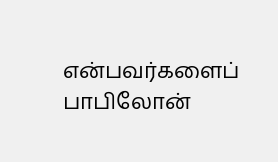என்பவர்களைப் பாபிலோன்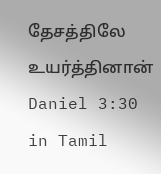தேசத்திலே உயர்த்தினான்
Daniel 3:30 in Tamil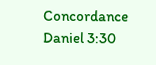Concordance Daniel 3:30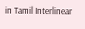in Tamil Interlinear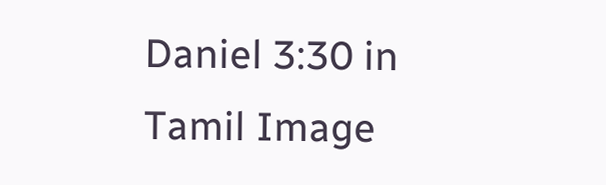Daniel 3:30 in Tamil Image